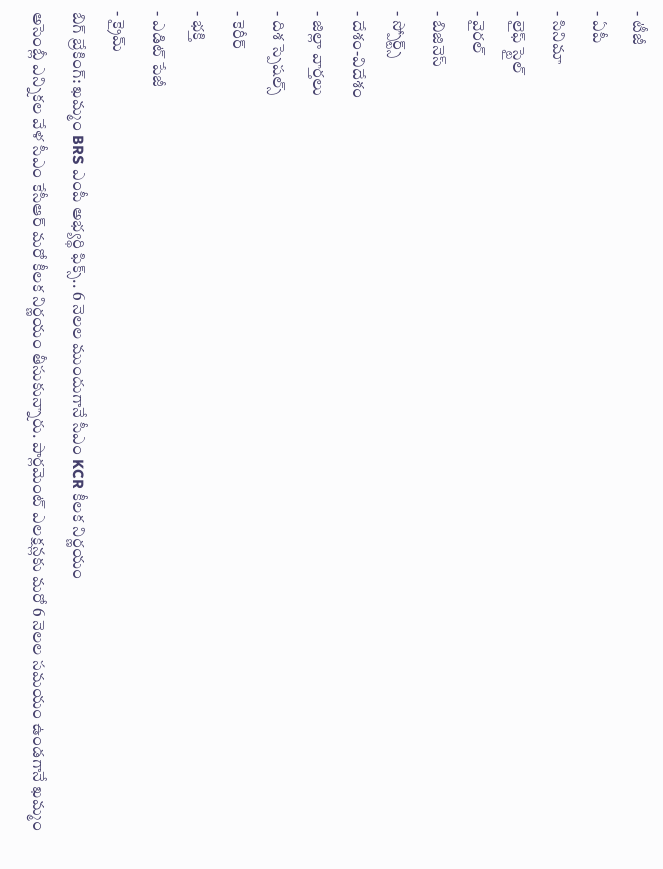- టీజీ
- ఏపీ
- సినిమా
- లైఫ్ స్టైల్
- వైరల్
- బిజినెస్
- స్పోర్ట్స్
- దేశం-విదేశం
- జిల్లా వార్తలు
- దిశ స్పెషల్స్
- కెరీర్
- భక్తి
- ఎడిట్ పేజీ
- క్రైమ్
బిగ్ బ్రేకింగ్: ఖమ్మం BRS ఎంపీ అభ్యర్థి ఫిక్స్.. 6 నెలల ముందుగానే సీఎం KCR కీలక నిర్ణయం
అసెంబ్లీ ఎన్నికల వేళ సీఎం కేసీఆర్ మరో కీలక నిర్ణయం తీసుకున్నారు. పార్లమెంట్ ఎలక్షన్లకు మరో 6 నెలల సమయం ఉండగానే ఖమ్మం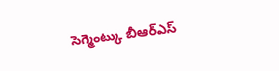సెగ్మెంట్కు బీఆర్ఎస్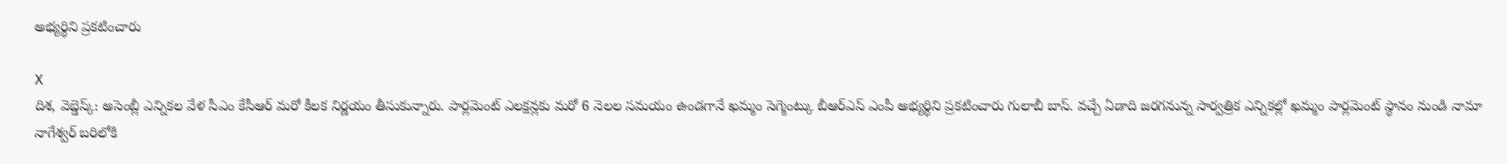అభ్యర్థిని ప్రకటించారు

X
దిశ, వెబ్డెస్క్: అసెంబ్లీ ఎన్నికల వేళ సీఎం కేసీఆర్ మరో కీలక నిర్ణయం తీసుకున్నారు. పార్లమెంట్ ఎలక్షన్లకు మరో 6 నెలల సమయం ఉండగానే ఖమ్మం సెగ్మెంట్కు బీఆర్ఎస్ ఎంపీ అభ్యర్థిని ప్రకటించారు గులాబీ బాస్. వచ్చే ఏడాది జరగనున్న సార్వత్రిక ఎన్నికల్లో ఖమ్మం పార్లమెంట్ స్థానం నుండి నామా నాగేశ్వర్ బరిలోకి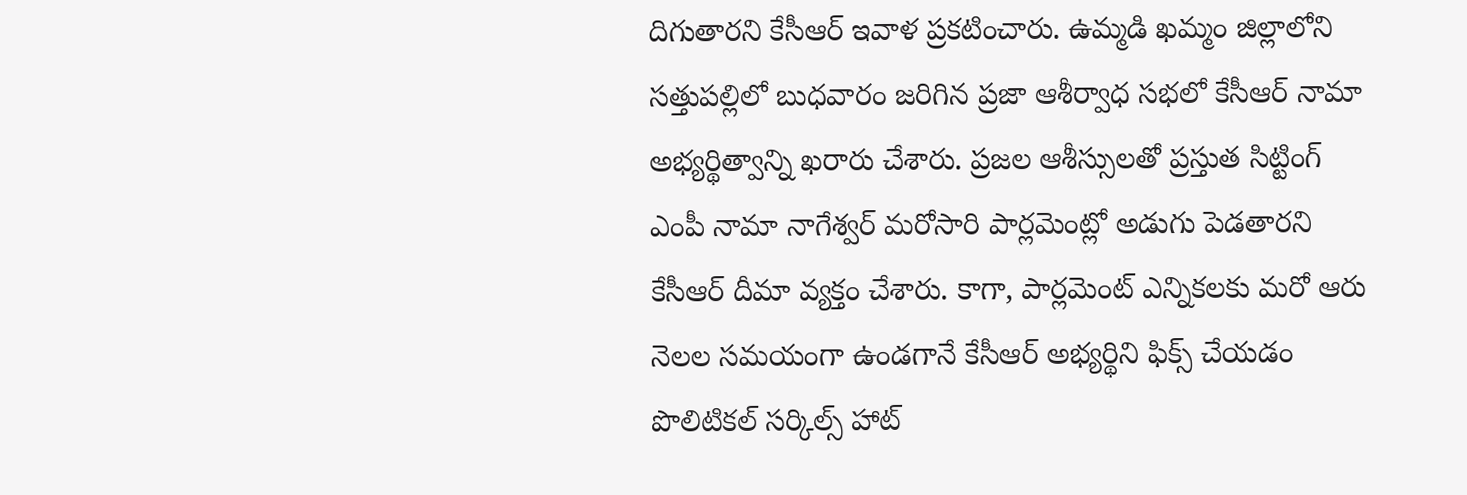దిగుతారని కేసీఆర్ ఇవాళ ప్రకటించారు. ఉమ్మడి ఖమ్మం జిల్లాలోని సత్తుపల్లిలో బుధవారం జరిగిన ప్రజా ఆశీర్వాధ సభలో కేసీఆర్ నామా అభ్యర్థిత్వాన్ని ఖరారు చేశారు. ప్రజల ఆశీస్సులతో ప్రస్తుత సిట్టింగ్ ఎంపీ నామా నాగేశ్వర్ మరోసారి పార్లమెంట్లో అడుగు పెడతారని కేసీఆర్ దీమా వ్యక్తం చేశారు. కాగా, పార్లమెంట్ ఎన్నికలకు మరో ఆరు నెలల సమయంగా ఉండగానే కేసీఆర్ అభ్యర్థిని ఫిక్స్ చేయడం పొలిటికల్ సర్కిల్స్ హాట్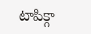టాపిక్గా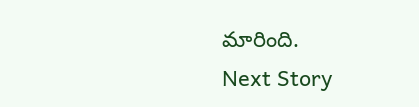మారింది.
Next Story